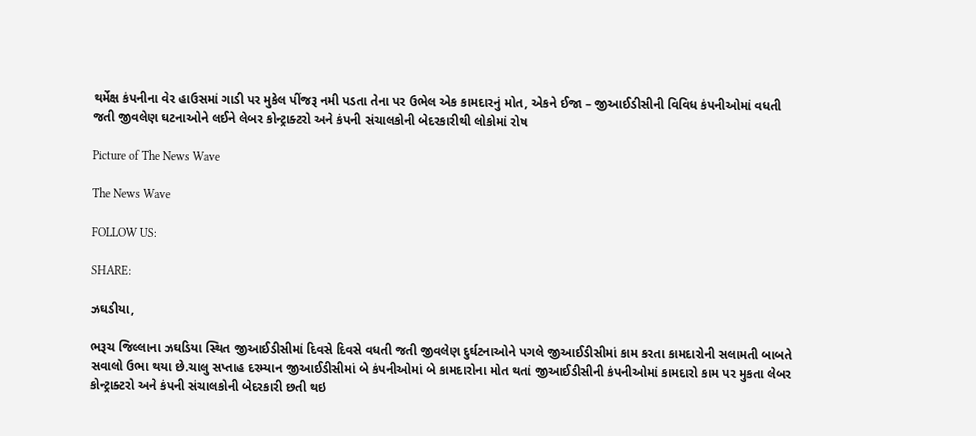થર્મેક્ષ કંપનીના વેર હાઉસમાં ગાડી પર મુકેલ પીંજરૂ નમી પડતા તેના પર ઉભેલ એક કામદારનું મોત, એકને ઈજા – જીઆઈડીસીની વિવિધ કંપનીઓમાં વધતી જતી જીવલેણ ઘટનાઓને લઈને લેબર કોન્ટ્રાક્ટરો અને કંપની સંચાલકોની બેદરકારીથી લોકોમાં રોષ

Picture of The News Wave

The News Wave

FOLLOW US:

SHARE:

ઝઘડીયા,

ભરૂચ જિલ્લાના ઝઘડિયા સ્થિત જીઆઈડીસીમાં દિવસે દિવસે વધતી જતી જીવલેણ દુર્ઘટનાઓને પગલે જીઆઈડીસીમાં કામ કરતા કામદારોની સલામતી બાબતે સવાલો ઉભા થયા છે.ચાલુ સપ્તાહ દરમ્યાન જીઆઈડીસીમાં બે કંપનીઓમાં બે કામદારોના મોત થતાં જીઆઈડીસીની કંપનીઓમાં કામદારો કામ પર મુકતા લેબર કોન્ટ્રાક્ટરો અને કંપની સંચાલકોની બેદરકારી છતી થઇ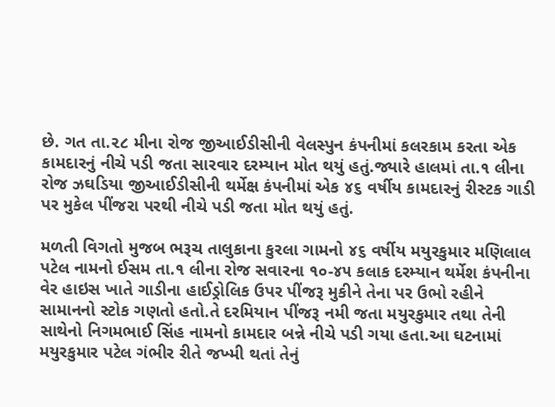છે. ગત તા.૨૮ મીના રોજ જીઆઈડીસીની વેલસ્પુન કંપનીમાં કલરકામ કરતા એક કામદારનું નીચે પડી જતા સારવાર દરમ્યાન મોત થયું હતું.જ્યારે હાલમાં તા.૧ લીના રોજ ઝઘડિયા જીઆઈડીસીની થર્મેક્ષ કંપનીમાં એક ૪૬ વર્ષીય કામદારનું રીસ્ટક ગાડી પર મુકેલ પીંજરા પરથી નીચે પડી જતા મોત થયું હતું.

મળતી વિગતો મુજબ ભરૂચ તાલુકાના કુરલા ગામનો ૪૬ વર્ષીય મયુરકુમાર મણિલાલ પટેલ નામનો ઈસમ તા.૧ લીના રોજ સવારના ૧૦-૪૫ કલાક દરમ્યાન થર્મેશ કંપનીના વેર હાઇસ ખાતે ગાડીના હાઈડ્રોલિક ઉપર પીંજરૂ મુકીને તેના પર ઉભો રહીને સામાનનો સ્ટોક ગણતો હતો.તે દરમિયાન પીંજરૂ નમી જતા મયુરકુમાર તથા તેની સાથેનો નિગમભાઈ સિંહ નામનો કામદાર બન્ને નીચે પડી ગયા હતા.આ ઘટનામાં મયુરકુમાર પટેલ ગંભીર રીતે જખ્મી થતાં તેનું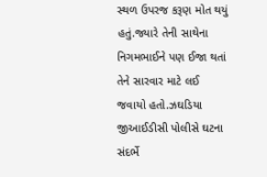સ્થળ ઉપરજ કરૂણ મોત થયું હતું.જ્યારે તેની સાથેના નિગમભાઈને પણ ઈજા થતાં તેને સારવાર માટે લઈ જવાયો હતો.ઝઘડિયા જીઆઈડીસી પોલીસે ઘટના સંદર્ભે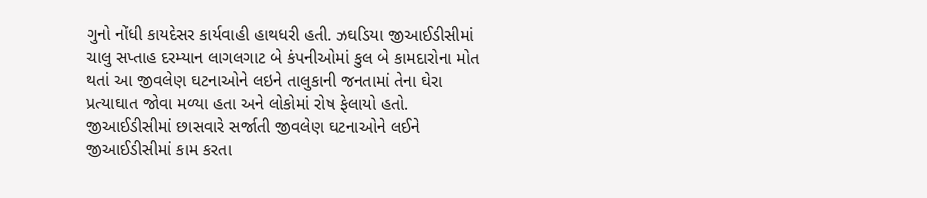ગુનો નોંધી કાયદેસર કાર્યવાહી હાથધરી હતી. ઝઘડિયા જીઆઈડીસીમાં ચાલુ સપ્તાહ દરમ્યાન લાગલગાટ બે કંપનીઓમાં કુલ બે કામદારોના મોત થતાં આ જીવલેણ ઘટનાઓને લઇને તાલુકાની જનતામાં તેના ઘેરા પ્રત્યાઘાત જોવા મળ્યા હતા અને લોકોમાં રોષ ફેલાયો હતો. જીઆઈડીસીમાં છાસવારે સર્જાતી જીવલેણ ઘટનાઓને લઈને જીઆઈડીસીમાં કામ કરતા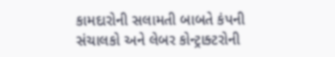કામદારોની સલામતી બાબતે કંપની સંચાલકો અને લેબર કોન્ટ્રાક્ટરોની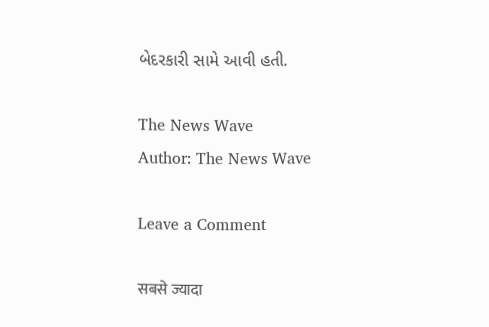બેદરકારી સામે આવી હતી.

The News Wave
Author: The News Wave

Leave a Comment

सबसे ज्यादा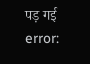पड़ गई
error: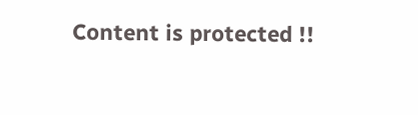Content is protected !!